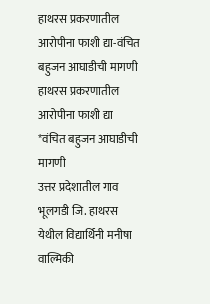हाथरस प्रकरणातील आरोपीना फाशी द्या-वंचित बहुजन आघाडीची मागणी
हाथरस प्रकरणातील आरोपीना फाशी द्या
*वंचित बहुजन आघाडीची मागणी
उत्तर प्रदेशातील गाव भूलगडी जि. हाथरस येथील विद्यार्थिनी मनीषा वाल्मिकी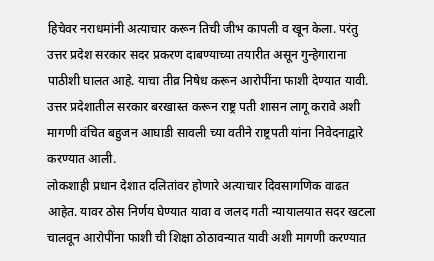हिचेवर नराधमांनी अत्याचार करून तिची जीभ कापली व खून केला. परंतु उत्तर प्रदेश सरकार सदर प्रकरण दाबण्याच्या तयारीत असून गुन्हेगाराना पाठीशी घालत आहे. याचा तीव्र निषेध करून आरोपींना फाशी देण्यात यावी. उत्तर प्रदेशातील सरकार बरखास्त करून राष्ट्र पती शासन लागू करावे अशी मागणी वंचित बहुजन आघाडी सावली च्या वतीने राष्ट्रपती यांना निवेदनाद्वारे करण्यात आली.
लोकशाही प्रधान देशात दलितांवर होणारे अत्याचार दिवसागणिक वाढत आहेत. यावर ठोस निर्णय घेण्यात यावा व जलद गती न्यायालयात सदर खटला चालवून आरोपींना फाशी ची शिक्षा ठोठावन्यात यावी अशी मागणी करण्यात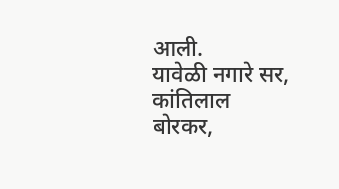आली.
यावेळी नगारे सर, कांतिलाल बोरकर,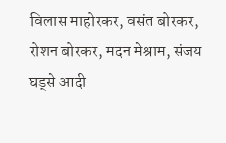विलास माहोरकर, वसंत बोरकर, रोशन बोरकर, मदन मेश्राम, संजय घड्से आदी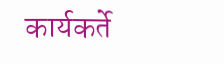कार्यकर्ते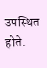उपस्थित होते.